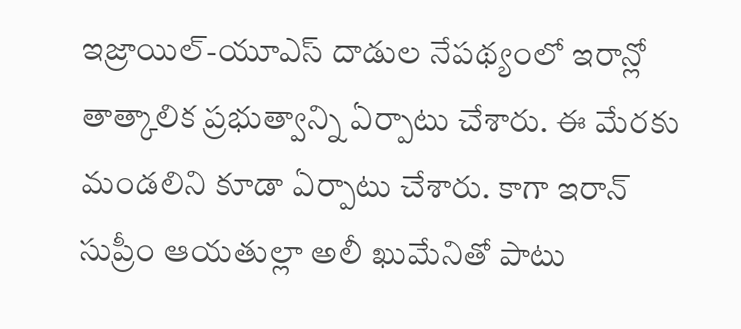ఇజ్రాయిల్-యూఎస్ దాడుల నేపథ్యంలో ఇరాన్లో తాత్కాలిక ప్రభుత్వాన్ని ఏర్పాటు చేశారు. ఈ మేరకు మండలిని కూడా ఏర్పాటు చేశారు. కాగా ఇరాన్ సుప్రీం ఆయతుల్లా అలీ ఖుమేనితో పాటు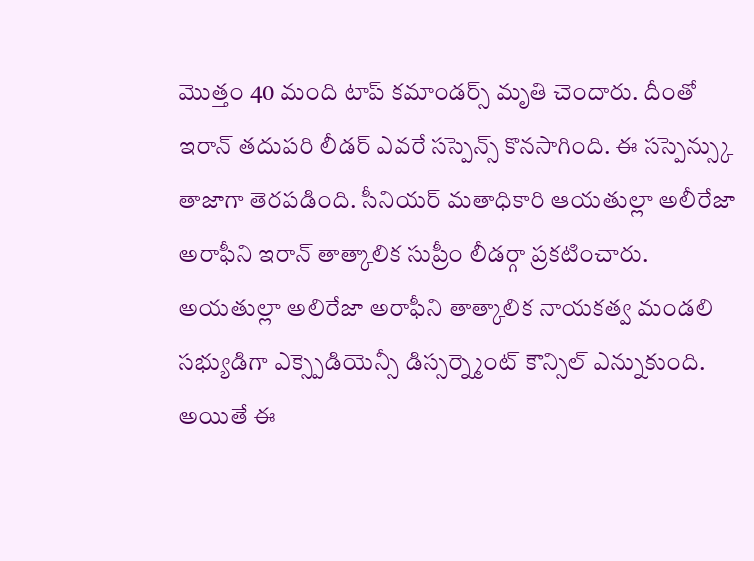మొత్తం 40 మంది టాప్ కమాండర్స్ మృతి చెందారు. దీంతో ఇరాన్ తదుపరి లీడర్ ఎవరే సస్పెన్స్ కొనసాగింది. ఈ సస్పెన్స్కు తాజాగా తెరపడింది. సీనియర్ మతాధికారి ఆయతుల్లా అలీరేజా అరాఫీని ఇరాన్ తాత్కాలిక సుప్రీం లీడర్గా ప్రకటించారు. అయతుల్లా అలిరేజా అరాఫీని తాత్కాలిక నాయకత్వ మండలి సభ్యుడిగా ఎక్స్పెడియెన్సీ డిస్సర్న్మెంట్ కౌన్సిల్ ఎన్నుకుంది. అయితే ఈ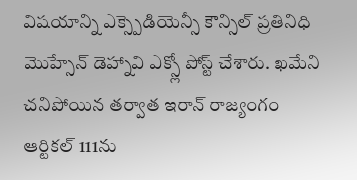విషయాన్ని ఎక్స్పెడియెన్సీ కౌన్సిల్ ప్రతినిధి మొహ్సేన్ డెహ్నావి ఎక్స్లో పోస్ట్ చేశారు. ఖమేని చనిపోయిన తర్వాత ఇరాన్ రాజ్యంగం ఆర్టికల్ 111ను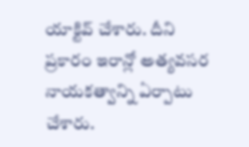యాక్టివ్ చేశారు. దీని ప్రకారం ఇరాన్లో అత్యవసర నాయకత్వాన్ని ఏర్పాటు చేశారు.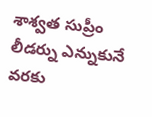శాశ్వత సుప్రీం లీడర్ను ఎన్నుకునే వరకు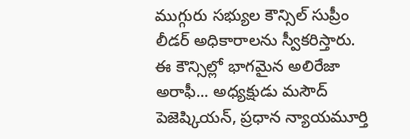ముగ్గురు సభ్యుల కౌన్సిల్ సుప్రీం లీడర్ అధికారాలను స్వీకరిస్తారు. ఈ కౌన్సిల్లో భాగమైన అలిరేజా అరాఫీ... అధ్యక్షుడు మసౌద్ పెజెష్కియన్, ప్రధాన న్యాయమూర్తి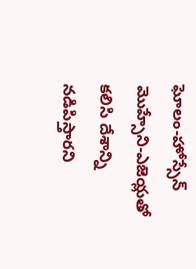ఘోలం-హోస్సేన్ మొహ్సేని-ఎజెయ్లతో కలిసి దేశాన్ని నడిపిస్తారని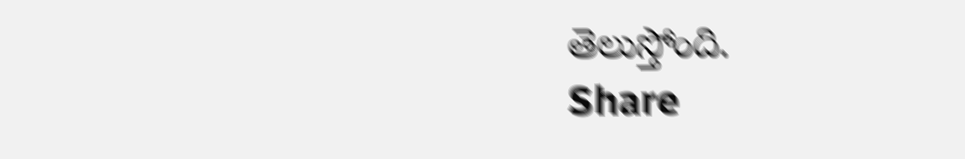తెలుస్తోంది.
Share